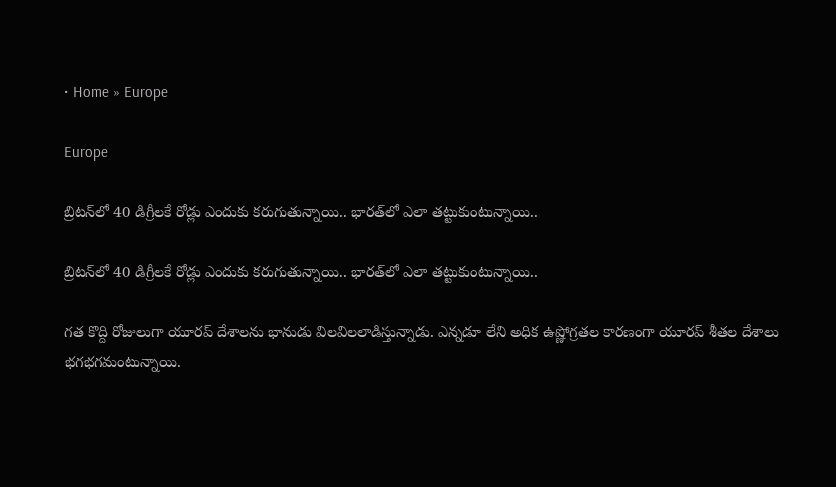• Home » Europe

Europe

బ్రిటన్‌లో 40 డిగ్రీలకే రోడ్లు ఎందుకు కరుగుతున్నాయి.. భారత్‌లో ఎలా తట్టుకుంటున్నాయి..

బ్రిటన్‌లో 40 డిగ్రీలకే రోడ్లు ఎందుకు కరుగుతున్నాయి.. భారత్‌లో ఎలా తట్టుకుంటున్నాయి..

గత కొద్ది రోజులుగా యూరప్ దేశాలను భానుడు విలవిలలాడిస్తున్నాడు. ఎన్నడూ లేని అధిక ఉష్ణోగ్రతల కారణంగా యూరప్ శీతల దేశాలు భగభగమంటున్నాయి.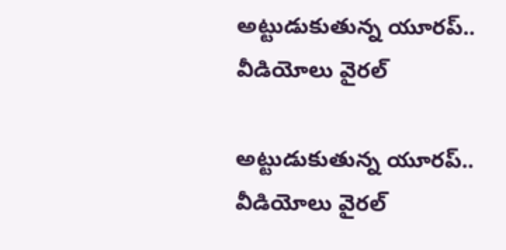అట్టుడుకుతున్న యూరప్.. వీడియోలు వైరల్

అట్టుడుకుతున్న యూరప్.. వీడియోలు వైరల్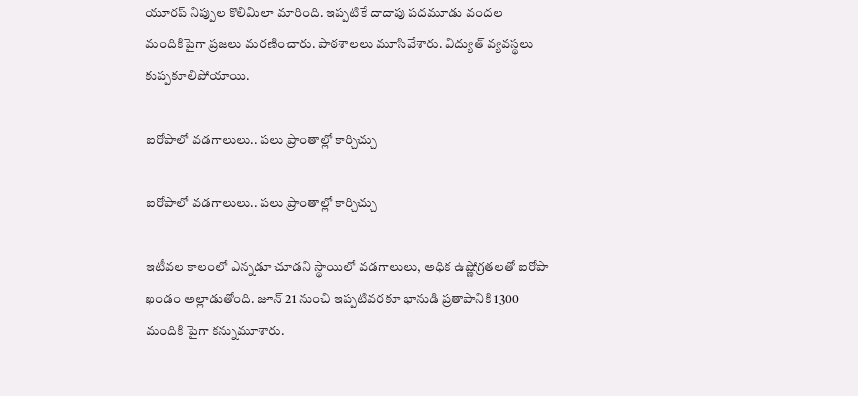యూరప్ నిప్పుల కొలిమిలా మారింది. ఇప్పటికే దాదాపు పదమూడు వందల మందికిపైగా ప్రజలు మరణించారు. పాఠశాలలు మూసివేశారు. విద్యుత్ వ్యవస్థలు కుప్పకూలిపోయాయి.

ఐరోపాలో వడగాలులు.. పలు ప్రాంతాల్లో కార్చిచ్చు

ఐరోపాలో వడగాలులు.. పలు ప్రాంతాల్లో కార్చిచ్చు

ఇటీవల కాలంలో ఎన్నడూ చూడని స్థాయిలో వడగాలులు, అధిక ఉష్ణోగ్రతలతో ఐరోపా ఖండం అల్లాడుతోంది. జూన్ 21 నుంచి ఇప్పటివరకూ భానుడి ప్రతాపానికి 1300 మందికి పైగా కన్నుమూశారు.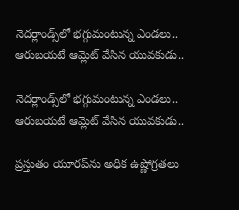నెదర్లాండ్స్‌లో భగ్గుమంటున్న ఎండలు.. ఆరుబయటే ఆమ్లెట్ వేసిన యువకుడు..

నెదర్లాండ్స్‌లో భగ్గుమంటున్న ఎండలు.. ఆరుబయటే ఆమ్లెట్ వేసిన యువకుడు..

ప్రస్తుతం యూరప్‌ను అధిక ఉష్ణోగ్రతలు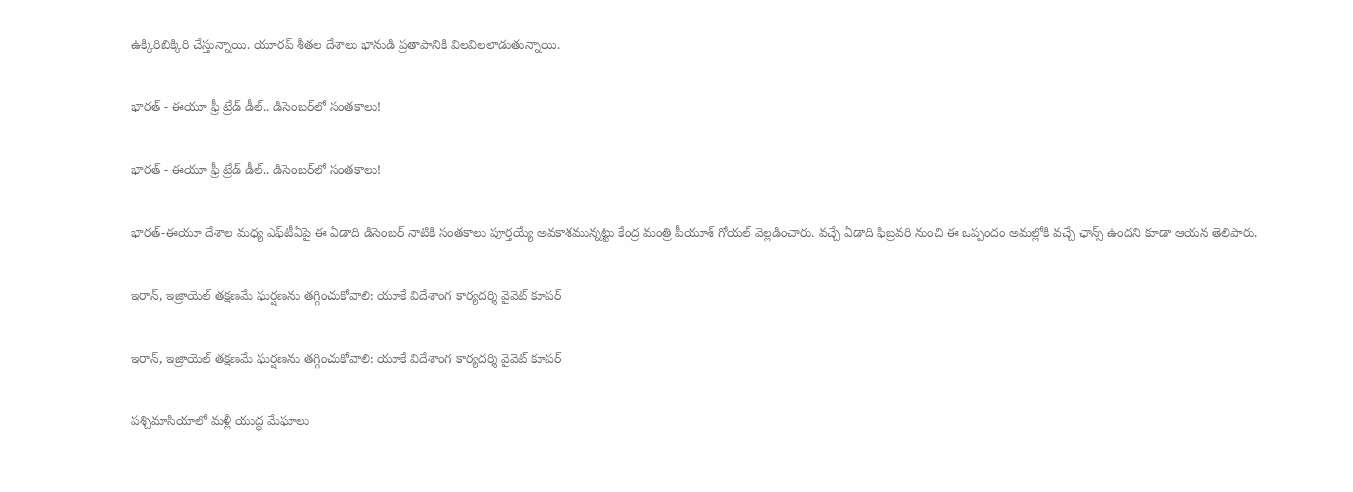ఉక్కిరిబిక్కిరి చేస్తున్నాయి. యూరప్ శీతల దేశాలు భానుడి ప్రతాపానికి విలవిలలాడుతున్నాయి.

భారత్ - ఈయూ ఫ్రీ ట్రేడ్ డీల్.. డిసెంబర్‌లో సంతకాలు!

భారత్ - ఈయూ ఫ్రీ ట్రేడ్ డీల్.. డిసెంబర్‌లో సంతకాలు!

భారత్-ఈయూ దేశాల మధ్య ఎఫ్‌టీఏపై ఈ ఏడాది డిసెంబర్ నాటికి సంతకాలు పూర్తయ్యే అవకాశమున్నట్టు కేంద్ర మంత్రి పీయూశ్ గోయల్ వెల్లడించారు. వచ్చే ఏడాది ఫిబ్రవరి నుంచి ఈ ఒప్పందం అమల్లోకి వచ్చే ఛాన్స్ ఉందని కూడా ఆయన తెలిపారు.

ఇరాన్, ఇజ్రాయెల్ తక్షణమే ఘర్షణను తగ్గించుకోవాలి: యూకే విదేశాంగ కార్యదర్శి వైవెట్ కూపర్

ఇరాన్, ఇజ్రాయెల్ తక్షణమే ఘర్షణను తగ్గించుకోవాలి: యూకే విదేశాంగ కార్యదర్శి వైవెట్ కూపర్

పశ్చిమాసియాలో మళ్లీ యుద్ధ మేఘాలు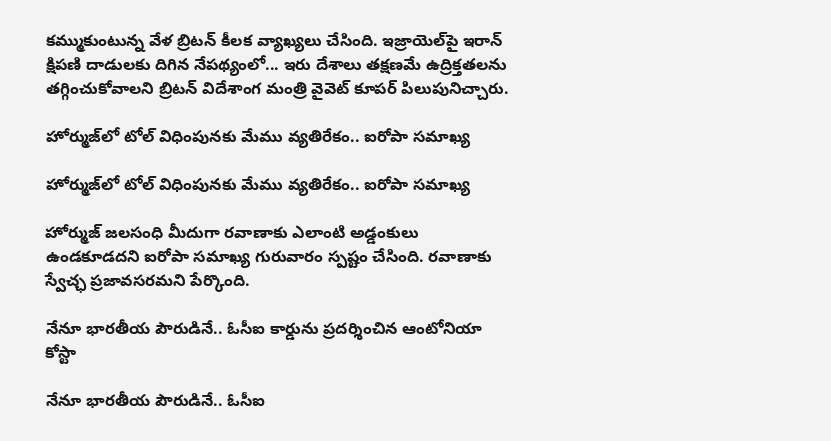కమ్ముకుంటున్న వేళ బ్రిటన్ కీలక వ్యాఖ్యలు చేసింది. ఇజ్రాయెల్‌పై ఇరాన్ క్షిపణి దాడులకు దిగిన నేపథ్యంలో... ఇరు దేశాలు తక్షణమే ఉద్రిక్తతలను తగ్గించుకోవాలని బ్రిటన్ విదేశాంగ మంత్రి వైవెట్ కూపర్ పిలుపునిచ్చారు.

హోర్ముజ్‌లో టోల్ విధింపునకు మేము వ్యతిరేకం.. ఐరోపా సమాఖ్య

హోర్ముజ్‌లో టోల్ విధింపునకు మేము వ్యతిరేకం.. ఐరోపా సమాఖ్య

హోర్ముజ్‌ జలసంధి మీదుగా రవాణాకు ఎలాంటి అడ్డంకులు ఉండకూడదని ఐరోపా సమాఖ్య గురువారం స్పష్టం చేసింది. రవాణాకు స్వేచ్ఛ ప్రజావసరమని పేర్కొంది.

నేనూ భారతీయ పౌరుడినే.. ఓసీఐ కార్డును ప్రదర్శించిన ఆంటోనియా కోస్టా

నేనూ భారతీయ పౌరుడినే.. ఓసీఐ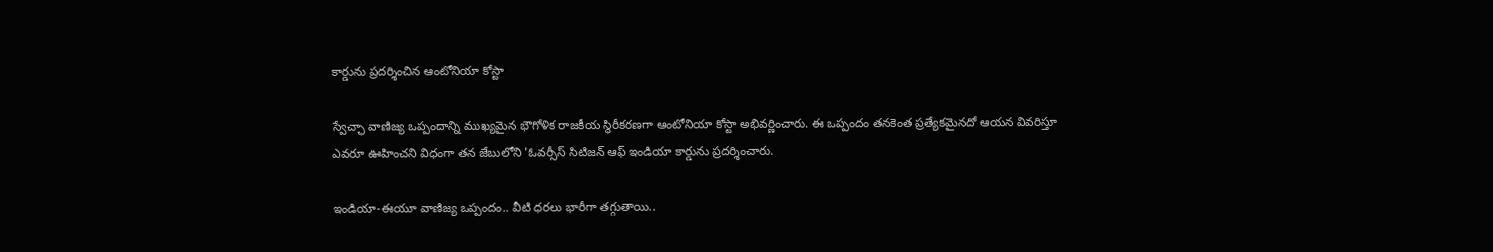కార్డును ప్రదర్శించిన ఆంటోనియా కోస్టా

స్వేచ్ఛా వాణిజ్య ఒప్పందాన్ని ముఖ్యమైన భౌగోళిక రాజకీయ స్థిరీకరణగా ఆంటోనియా కోస్టా అభివర్ణించారు. ఈ ఒప్పందం తనకెంత ప్రత్యేకమైనదో ఆయన వివరిస్తూ ఎవరూ ఊహించని విధంగా తన జేబులోని 'ఓవర్సీస్ సిటిజన్ ఆఫ్ ఇండియా కార్డును ప్రదర్శించారు.

ఇండియా-ఈయూ వాణిజ్య ఒప్పందం.. వీటి ధరలు భారీగా తగ్గుతాయి..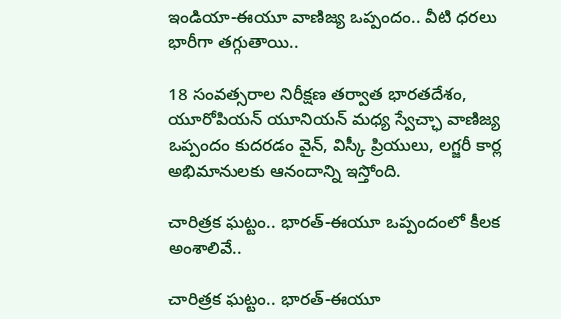ఇండియా-ఈయూ వాణిజ్య ఒప్పందం.. వీటి ధరలు భారీగా తగ్గుతాయి..

18 సంవత్సరాల నిరీక్షణ తర్వాత భారతదేశం, యూరోపియన్ యూనియన్ మధ్య స్వేచ్ఛా వాణిజ్య ఒప్పందం కుదరడం వైన్, విస్కీ ప్రియులు, లగ్జరీ కార్ల అభిమానులకు ఆనందాన్ని ఇస్తోంది.

చారిత్రక ఘట్టం.. భారత్-ఈయూ ఒప్పందంలో కీలక అంశాలివే..

చారిత్రక ఘట్టం.. భారత్-ఈయూ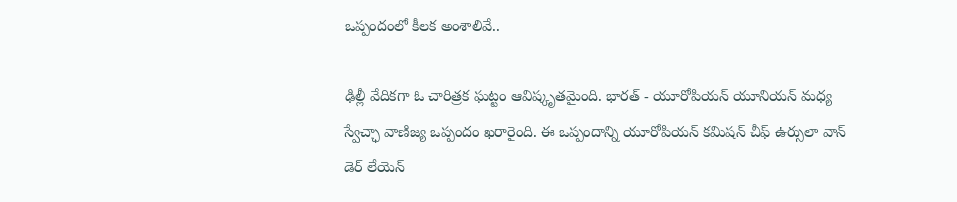ఒప్పందంలో కీలక అంశాలివే..

ఢిల్లీ వేదికగా ఓ చారిత్రక ఘట్టం ఆవిష్కృతమైంది. భారత్ - యూరోపియన్ యూనియన్ మధ్య స్వేచ్ఛా వాణిజ్య ఒప్పందం ఖరారైంది. ఈ ఒప్పందాన్ని యూరోపియన్ కమిషన్ చీఫ్ ఉర్సులా వాన్ డెర్ లేయెన్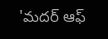'మదర్ ఆఫ్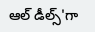ఆల్ డీల్స్'గా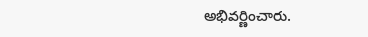అభివర్ణించారు.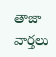తాజా వార్తలు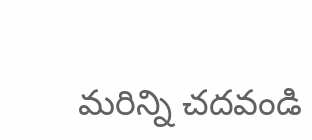మరిన్ని చదవండి